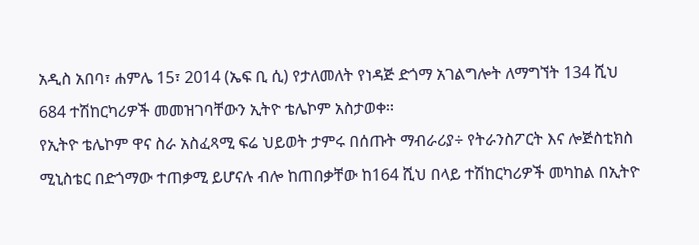አዲስ አበባ፣ ሐምሌ 15፣ 2014 (ኤፍ ቢ ሲ) የታለመለት የነዳጅ ድጎማ አገልግሎት ለማግኘት 134 ሺህ 684 ተሽከርካሪዎች መመዝገባቸውን ኢትዮ ቴሌኮም አስታወቀ፡፡
የኢትዮ ቴሌኮም ዋና ስራ አስፈጻሚ ፍሬ ህይወት ታምሩ በሰጡት ማብራሪያ÷ የትራንስፖርት እና ሎጅስቲክስ ሚኒስቴር በድጎማው ተጠቃሚ ይሆናሉ ብሎ ከጠበቃቸው ከ164 ሺህ በላይ ተሽከርካሪዎች መካከል በኢትዮ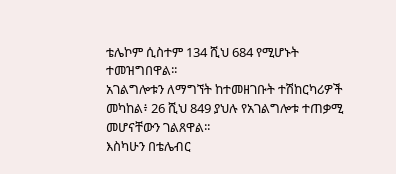ቴሌኮም ሲስተም 134 ሺህ 684 የሚሆኑት ተመዝግበዋል፡፡
አገልግሎቱን ለማግኘት ከተመዘገቡት ተሽከርካሪዎች መካከል፥ 26 ሺህ 849 ያህሉ የአገልግሎቱ ተጠቃሚ መሆናቸውን ገልጸዋል፡፡
እስካሁን በቴሌብር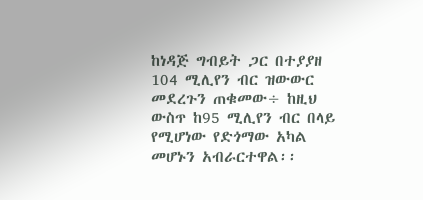ከነዳጅ ግብይት ጋር በተያያዘ 104 ሚሊየን ብር ዝውውር መደረጉን ጠቁመው÷ ከዚህ ውስጥ ከ95 ሚሊየን ብር በላይ የሚሆነው የድጎማው አካል መሆኑን አብራርተዋል፡፡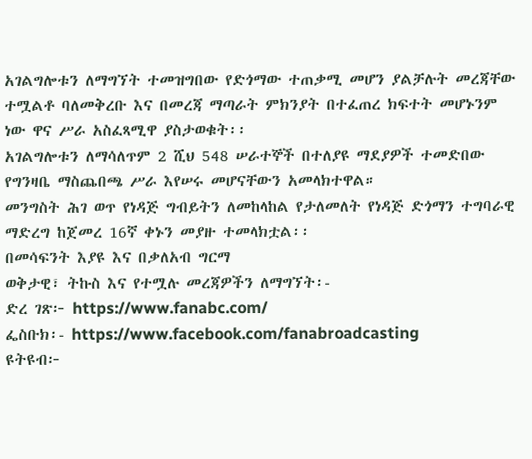አገልግሎቱን ለማግኘት ተመዝግበው የድጎማው ተጠቃሚ መሆን ያልቻሉት መረጃቸው ተሟልቶ ባለመቅረቡ እና በመረጃ ማጣራት ምክንያት በተፈጠረ ክፍተት መሆኑንም ነው ዋና ሥራ አስፈጻሚዋ ያስታወቁት፡፡
አገልግሎቱን ለማሳለጥም 2 ሺህ 548 ሠራተኞች በተለያዩ ማደያዎች ተመድበው የግንዛቤ ማስጨበጫ ሥራ እየሠሩ መሆናቸውን አመላክተዋል።
መንግስት ሕገ ወጥ የነዳጅ ግብይትን ለመከላከል የታለመለት የነዳጅ ድጎማን ተግባራዊ ማድረግ ከጀመረ 16ኛ ቀኑን መያዙ ተመላክቷል፡፡
በመሳፍንት እያዩ እና በቃለአብ ግርማ
ወቅታዊ፣ ትኩስ እና የተሟሉ መረጃዎችን ለማግኘት፡-
ድረ ገጽ፦ https://www.fanabc.com/
ፌስቡክ፡- https://www.facebook.com/fanabroadcasting
ዩትዩብ፦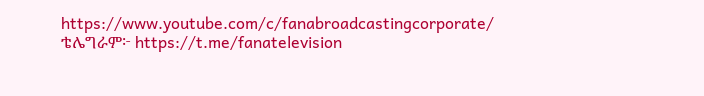https://www.youtube.com/c/fanabroadcastingcorporate/
ቴሌግራም፦ https://t.me/fanatelevision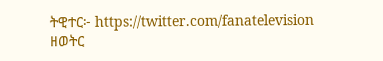ትዊተር፦ https://twitter.com/fanatelevision
ዘወትር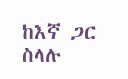ከእኛ ጋር ስላሉ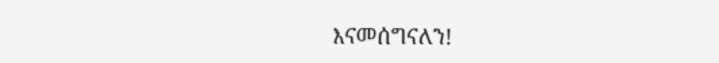እናመሰግናለን!